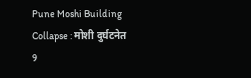Pune Moshi Building Collapse : मोशी दुर्घटनेत 9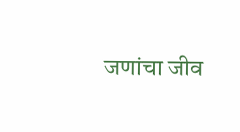जणांचा जीव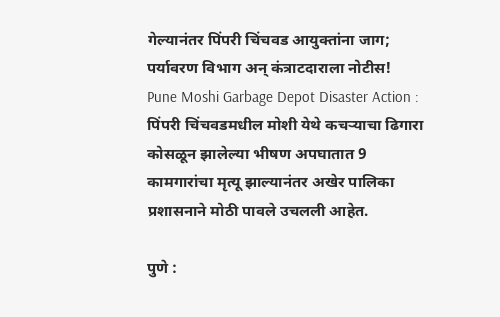गेल्यानंतर पिंपरी चिंचवड आयुक्तांना जाग; पर्यावरण विभाग अन् कंत्राटदाराला नोटीस!
Pune Moshi Garbage Depot Disaster Action : पिंपरी चिंचवडमधील मोशी येथे कचऱ्याचा ढिगारा कोसळून झालेल्या भीषण अपघातात 9 कामगारांचा मृत्यू झाल्यानंतर अखेर पालिका प्रशासनाने मोठी पावले उचलली आहेत.

पुणे :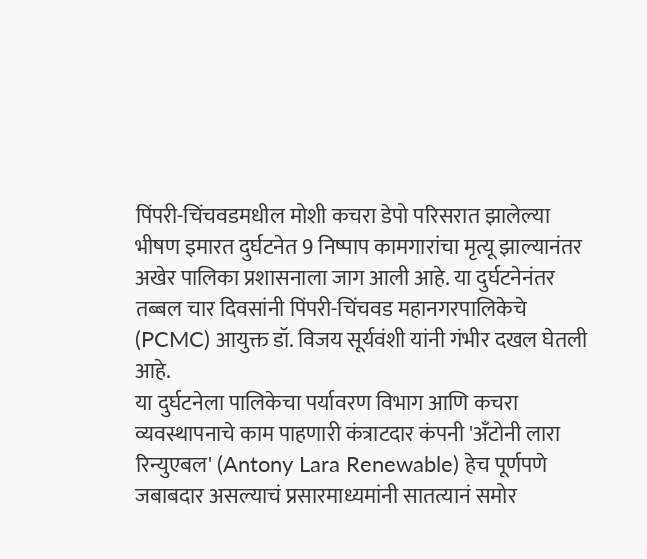पिंपरी-चिंचवडमधील मोशी कचरा डेपो परिसरात झालेल्या भीषण इमारत दुर्घटनेत 9 निष्पाप कामगारांचा मृत्यू झाल्यानंतर अखेर पालिका प्रशासनाला जाग आली आहे. या दुर्घटनेनंतर तब्बल चार दिवसांनी पिंपरी-चिंचवड महानगरपालिकेचे (PCMC) आयुक्त डॉ. विजय सूर्यवंशी यांनी गंभीर दखल घेतली आहे.
या दुर्घटनेला पालिकेचा पर्यावरण विभाग आणि कचरा व्यवस्थापनाचे काम पाहणारी कंत्राटदार कंपनी 'अँटोनी लारा रिन्युएबल' (Antony Lara Renewable) हेच पूर्णपणे जबाबदार असल्याचं प्रसारमाध्यमांनी सातत्यानं समोर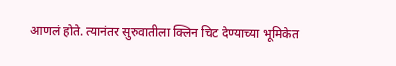आणलं होते. त्यानंतर सुरुवातीला क्लिन चिट देण्याच्या भूमिकेत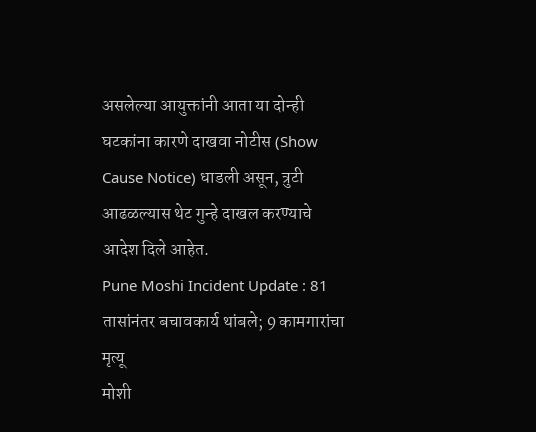असलेल्या आयुक्तांनी आता या दोन्ही घटकांना कारणे दाखवा नोटीस (Show Cause Notice) धाडली असून, त्रुटी आढळल्यास थेट गुन्हे दाखल करण्याचे आदेश दिले आहेत.
Pune Moshi Incident Update : 81 तासांनंतर बचावकार्य थांबले; 9 कामगारांचा मृत्यू
मोशी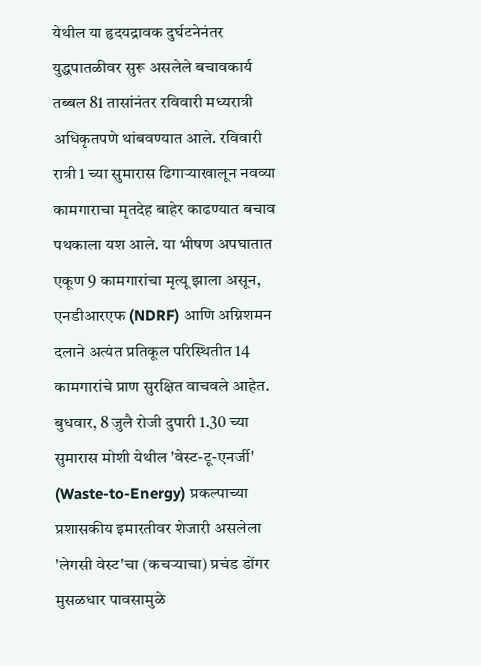येथील या हृदयद्रावक दुर्घटनेनंतर युद्धपातळीवर सुरू असलेले बचावकार्य तब्बल 81 तासांनंतर रविवारी मध्यरात्री अधिकृतपणे थांबवण्यात आले. रविवारी रात्री 1 च्या सुमारास ढिगाऱ्याखालून नवव्या कामगाराचा मृतदेह बाहेर काढण्यात बचाव पथकाला यश आले. या भीषण अपघातात एकूण 9 कामगारांचा मृत्यू झाला असून, एनडीआरएफ (NDRF) आणि अग्निशमन दलाने अत्यंत प्रतिकूल परिस्थितीत 14 कामगारांचे प्राण सुरक्षित वाचवले आहेत.
बुधवार, 8 जुलै रोजी दुपारी 1.30 च्या सुमारास मोशी येथील 'वेस्ट-टू-एनर्जी' (Waste-to-Energy) प्रकल्पाच्या प्रशासकीय इमारतीवर शेजारी असलेला 'लेगसी वेस्ट'चा (कचऱ्याचा) प्रचंड डोंगर मुसळधार पावसामुळे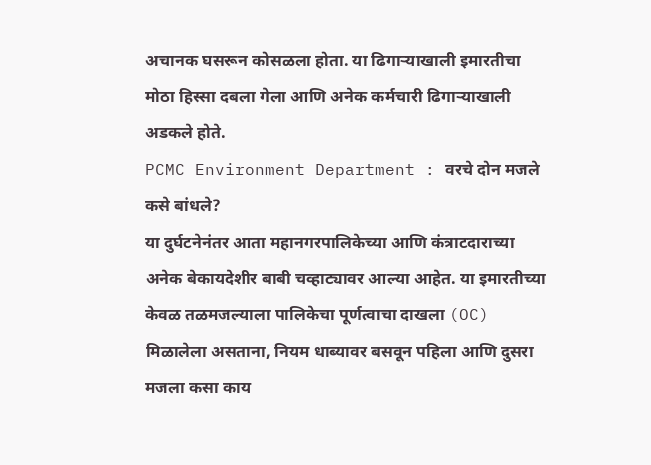अचानक घसरून कोसळला होता. या ढिगाऱ्याखाली इमारतीचा मोठा हिस्सा दबला गेला आणि अनेक कर्मचारी ढिगाऱ्याखाली अडकले होते.
PCMC Environment Department : वरचे दोन मजले कसे बांधले?
या दुर्घटनेनंतर आता महानगरपालिकेच्या आणि कंत्राटदाराच्या अनेक बेकायदेशीर बाबी चव्हाट्यावर आल्या आहेत. या इमारतीच्या केवळ तळमजल्याला पालिकेचा पूर्णत्वाचा दाखला (OC) मिळालेला असताना, नियम धाब्यावर बसवून पहिला आणि दुसरा मजला कसा काय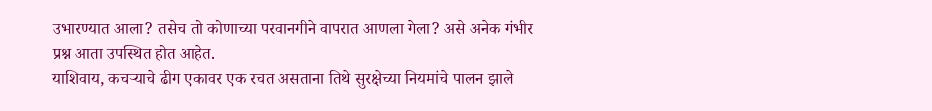उभारण्यात आला? तसेच तो कोणाच्या परवानगीने वापरात आणला गेला? असे अनेक गंभीर प्रश्न आता उपस्थित होत आहेत.
याशिवाय, कचऱ्याचे ढीग एकावर एक रचत असताना तिथे सुरक्षेच्या नियमांचे पालन झाले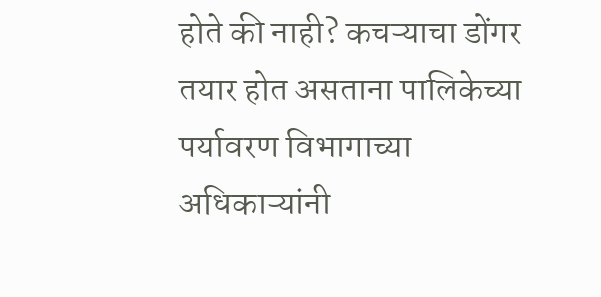होते की नाही? कचऱ्याचा डोंगर तयार होत असताना पालिकेच्या पर्यावरण विभागाच्या अधिकाऱ्यांनी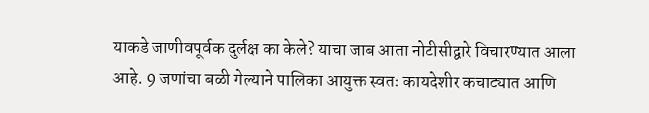याकडे जाणीवपूर्वक दुर्लक्ष का केले? याचा जाब आता नोटीसीद्वारे विचारण्यात आला आहे. 9 जणांचा बळी गेल्याने पालिका आयुक्त स्वतः कायदेशीर कचाट्यात आणि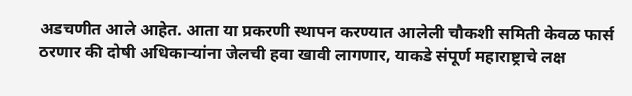अडचणीत आले आहेत. आता या प्रकरणी स्थापन करण्यात आलेली चौकशी समिती केवळ फार्स ठरणार की दोषी अधिकाऱ्यांना जेलची हवा खावी लागणार, याकडे संपूर्ण महाराष्ट्राचे लक्ष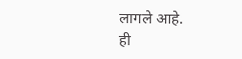लागले आहे.
ही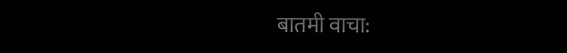बातमी वाचा: